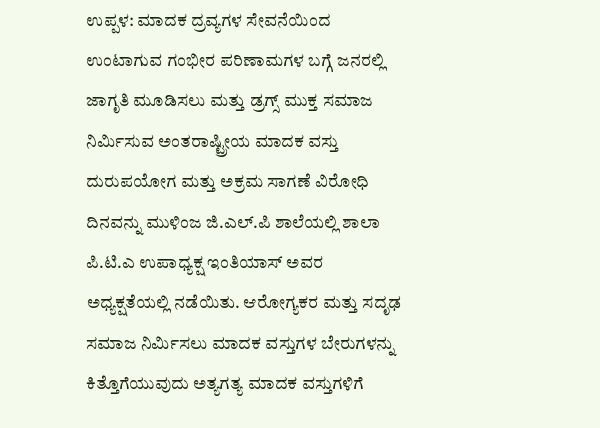ಉಪ್ಪಳ: ಮಾದಕ ದ್ರವ್ಯಗಳ ಸೇವನೆಯಿಂದ ಉಂಟಾಗುವ ಗಂಭೀರ ಪರಿಣಾಮಗಳ ಬಗ್ಗೆ ಜನರಲ್ಲಿ ಜಾಗೃತಿ ಮೂಡಿಸಲು ಮತ್ತು ಡ್ರಗ್ಸ್ ಮುಕ್ತ ಸಮಾಜ ನಿರ್ಮಿಸುವ ಅಂತರಾಷ್ಟ್ರೀಯ ಮಾದಕ ವಸ್ತು ದುರುಪಯೋಗ ಮತ್ತು ಅಕ್ರಮ ಸಾಗಣೆ ವಿರೋಧಿ ದಿನವನ್ನು ಮುಳಿಂಜ ಜಿ.ಎಲ್.ಪಿ ಶಾಲೆಯಲ್ಲಿ ಶಾಲಾ ಪಿ.ಟಿ.ಎ ಉಪಾಧ್ಯಕ್ಷ ಇಂತಿಯಾಸ್ ಅವರ ಅಧ್ಯಕ್ಷತೆಯಲ್ಲಿ ನಡೆಯಿತು. ಆರೋಗ್ಯಕರ ಮತ್ತು ಸದೃಢ ಸಮಾಜ ನಿರ್ಮಿಸಲು ಮಾದಕ ವಸ್ತುಗಳ ಬೇರುಗಳನ್ನು ಕಿತ್ತೊಗೆಯುವುದು ಅತ್ಯಗತ್ಯ ಮಾದಕ ವಸ್ತುಗಳಿಗೆ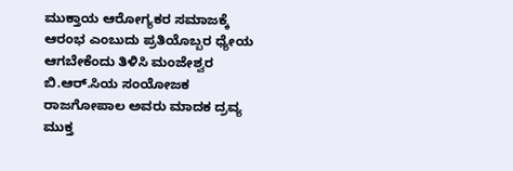ಮುಕ್ತಾಯ ಆರೋಗ್ಯಕರ ಸಮಾಜಕ್ಕೆ ಆರಂಭ ಎಂಬುದು ಪ್ರತಿಯೊಬ್ಬರ ಧ್ಯೇಯ ಆಗಬೇಕೆಂದು ತಿಳಿಸಿ ಮಂಜೇಶ್ವರ ಬಿ.ಆರ್.ಸಿಯ ಸಂಯೋಜಕ ರಾಜಗೋಪಾಲ ಅವರು ಮಾದಕ ದ್ರವ್ಯ ಮುಕ್ತ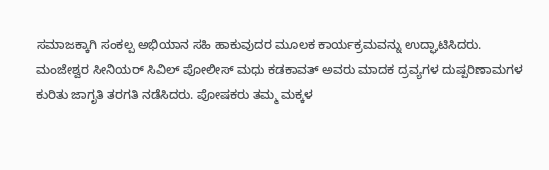ಸಮಾಜಕ್ಕಾಗಿ ಸಂಕಲ್ಪ ಅಭಿಯಾನ ಸಹಿ ಹಾಕುವುದರ ಮೂಲಕ ಕಾರ್ಯಕ್ರಮವನ್ನು ಉದ್ಘಾಟಿಸಿದರು.
ಮಂಜೇಶ್ವರ ಸೀನಿಯರ್ ಸಿವಿಲ್ ಪೋಲೀಸ್ ಮಧು ಕಡಕಾವತ್ ಅವರು ಮಾದಕ ದ್ರವ್ಯಗಳ ದುಷ್ಪರಿಣಾಮಗಳ ಕುರಿತು ಜಾಗೃತಿ ತರಗತಿ ನಡೆಸಿದರು. ಪೋಷಕರು ತಮ್ಮ ಮಕ್ಕಳ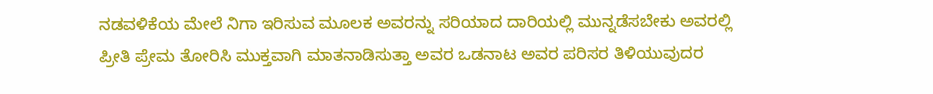ನಡವಳಿಕೆಯ ಮೇಲೆ ನಿಗಾ ಇರಿಸುವ ಮೂಲಕ ಅವರನ್ನು ಸರಿಯಾದ ದಾರಿಯಲ್ಲಿ ಮುನ್ನಡೆಸಬೇಕು ಅವರಲ್ಲಿ ಪ್ರೀತಿ ಪ್ರೇಮ ತೋರಿಸಿ ಮುಕ್ತವಾಗಿ ಮಾತನಾಡಿಸುತ್ತಾ ಅವರ ಒಡನಾಟ ಅವರ ಪರಿಸರ ತಿಳಿಯುವುದರ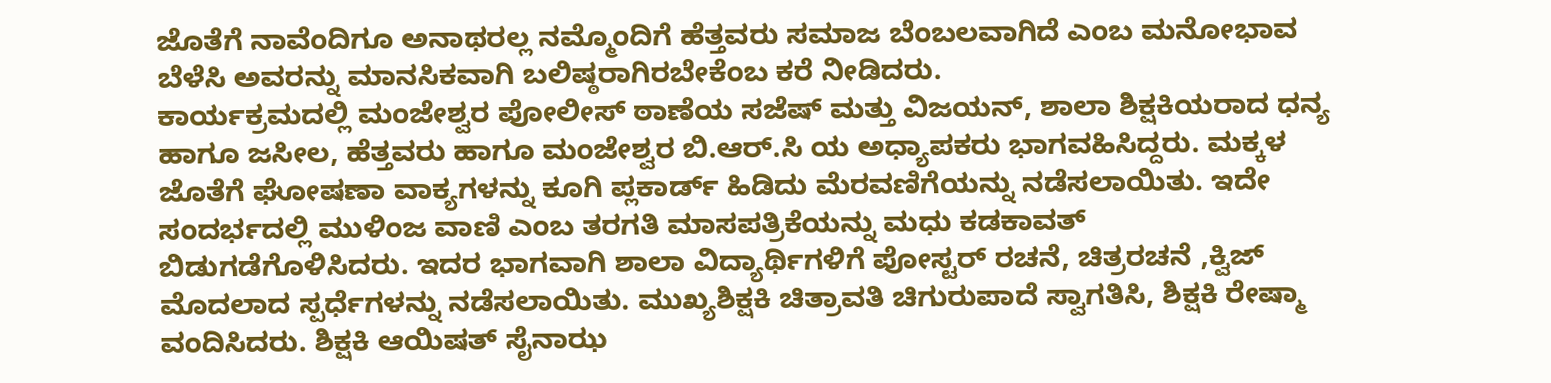ಜೊತೆಗೆ ನಾವೆಂದಿಗೂ ಅನಾಥರಲ್ಲ ನಮ್ಮೊಂದಿಗೆ ಹೆತ್ತವರು ಸಮಾಜ ಬೆಂಬಲವಾಗಿದೆ ಎಂಬ ಮನೋಭಾವ ಬೆಳೆಸಿ ಅವರನ್ನು ಮಾನಸಿಕವಾಗಿ ಬಲಿಷ್ಠರಾಗಿರಬೇಕೆಂಬ ಕರೆ ನೀಡಿದರು.
ಕಾರ್ಯಕ್ರಮದಲ್ಲಿ ಮಂಜೇಶ್ವರ ಪೋಲೀಸ್ ಠಾಣೆಯ ಸಜೆಷ್ ಮತ್ತು ವಿಜಯನ್, ಶಾಲಾ ಶಿಕ್ಷಕಿಯರಾದ ಧನ್ಯ ಹಾಗೂ ಜಸೀಲ, ಹೆತ್ತವರು ಹಾಗೂ ಮಂಜೇಶ್ವರ ಬಿ.ಆರ್.ಸಿ ಯ ಅಧ್ಯಾಪಕರು ಭಾಗವಹಿಸಿದ್ದರು. ಮಕ್ಕಳ ಜೊತೆಗೆ ಘೋಷಣಾ ವಾಕ್ಯಗಳನ್ನು ಕೂಗಿ ಪ್ಲಕಾರ್ಡ್ ಹಿಡಿದು ಮೆರವಣಿಗೆಯನ್ನು ನಡೆಸಲಾಯಿತು. ಇದೇ ಸಂದರ್ಭದಲ್ಲಿ ಮುಳಿಂಜ ವಾಣಿ ಎಂಬ ತರಗತಿ ಮಾಸಪತ್ರಿಕೆಯನ್ನು ಮಧು ಕಡಕಾವತ್ ಬಿಡುಗಡೆಗೊಳಿಸಿದರು. ಇದರ ಭಾಗವಾಗಿ ಶಾಲಾ ವಿದ್ಯಾರ್ಥಿಗಳಿಗೆ ಪೋಸ್ಟರ್ ರಚನೆ, ಚಿತ್ರರಚನೆ ,ಕ್ವಿಜ್ ಮೊದಲಾದ ಸ್ಪರ್ಧೆಗಳನ್ನು ನಡೆಸಲಾಯಿತು. ಮುಖ್ಯಶಿಕ್ಷಕಿ ಚಿತ್ರಾವತಿ ಚಿಗುರುಪಾದೆ ಸ್ವಾಗತಿಸಿ, ಶಿಕ್ಷಕಿ ರೇಷ್ಮಾ ವಂದಿಸಿದರು. ಶಿಕ್ಷಕಿ ಆಯಿಷತ್ ಸೈನಾಝ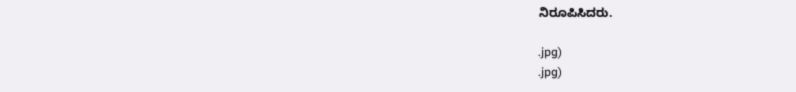ನಿರೂಪಿಸಿದರು.

.jpg)
.jpg)